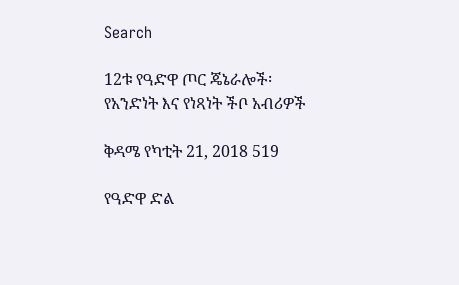Search

12ቱ የዓድዋ ጦር ጄኔራሎች፡ የአንድነት እና የነጻነት ችቦ አብሪዎች

ቅዳሜ የካቲት 21, 2018 519

የዓድዋ ድል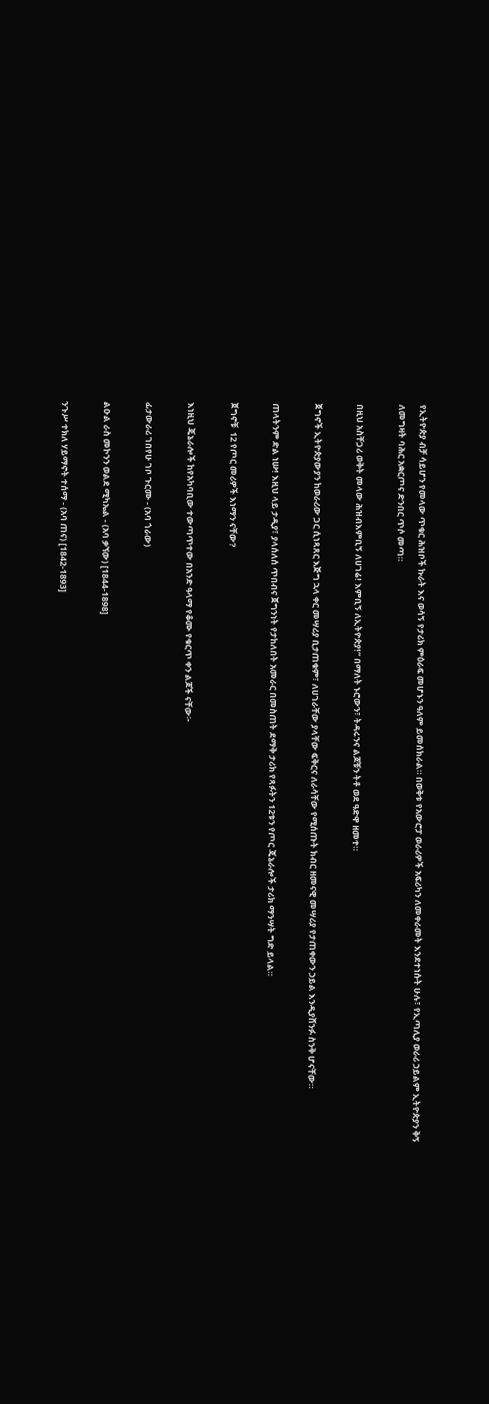የኢትዮጵያ ብቻ ሳይሆን የመላው ጥቁር ሕዝቦች ኩራት እና ወሳኝ የታሪክ ምዕራፍ መሆኑን ዓለም ይመሰክራል። በወቅቱ የአውሮፓ ወራሪዎች አፍሪካን ለመቀራመት እንደተነሱት ሁሉ፣ የኢጣሊያ ወራሪ ኃይልም ኢትዮጵያን ቅኝ ለመግዛት ባሕር አቋርጦና ድንበር ጥሶ መጣ።

በዚህ አስቸጋሪ ወቅት መላው ሕዝብእምቢኝ ለሀገሬ! እምቢኝ ለኢትዮጵያ!” በማለት ኑሮውን፣ ትዳሩንና ልጆቹን ትቶ ወደ ዓድዋ ዘመተ።

ጀግኖች ኢትዮጵያውያን ከወራሪው ጋር ሲነጻጸር እጅግ ኋላ ቀር መሣሪያ ቢታጠቁም፣ ለሀገራቸው ያላቸው ፍቅርና ለራሳቸው የሚሰጡት ክብር ዘመናዊ መሣሪያ የታጠቀውን ኃይል እንዲያሸንፉ ስንቅ ሆናቸው።

ጠላትንም ድል ነሡ! እዚህ ላይ ታዲያ፣ ያላሰለሰ ጥበብና ጀግንነት የታከለበት አመራር በመስጠት ደማቅ ታሪክ የጻፉትን 12ቱን የጦር ጄኔራሎች ታሪክ ማንሣት ግድ ይላል።

ጀግኖቹ  12 የጦር መሪዎች እነማን ናቸው?

እነዚህ ጄኔራሎች ከየአካባቢው ተውጣጥተው በአንድ ዓላማ የቆሙ የቁርጥ ቀን ልጆች ናቸው፦

ፊታውራሪ ገበየሁ ገቦ ጉርሙ - (አባ ጎራው)

ልዑል ራስ መኮንን ወልደ ሚካኤል - (አባ ቃኘው) [1844-1898]

ንጉሥ ተክለ ሃይማኖት ተሰማ - (አባ ጠና) [1842-1893]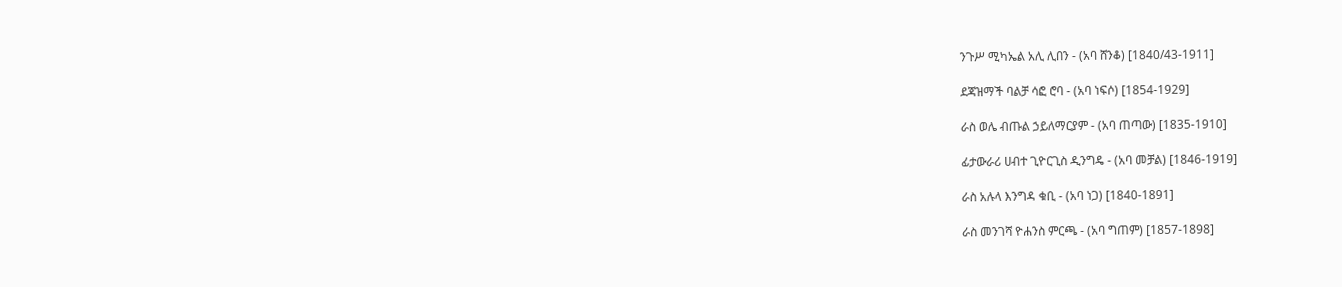ንጉሥ ሚካኤል አሊ ሊበን - (አባ ሸንቆ) [1840/43-1911]

ደጃዝማች ባልቻ ሳፎ ሮባ - (አባ ነፍሶ) [1854-1929]

ራስ ወሌ ብጡል ኃይለማርያም - (አባ ጠጣው) [1835-1910]

ፊታውራሪ ሀብተ ጊዮርጊስ ዲንግዴ - (አባ መቻል) [1846-1919]

ራስ አሉላ እንግዳ ቁቢ - (አባ ነጋ) [1840-1891]

ራስ መንገሻ ዮሐንስ ምርጫ - (አባ ግጠም) [1857-1898]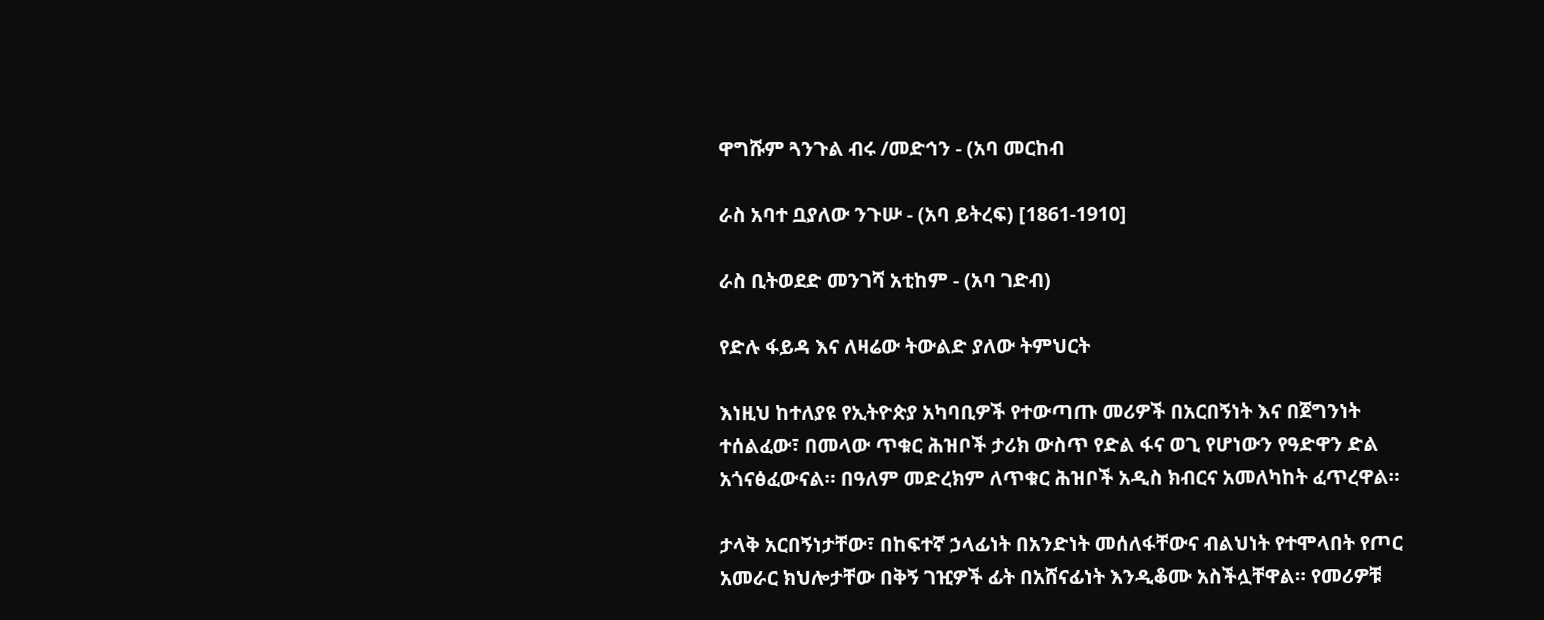ዋግሹም ጓንጉል ብሩ /መድኅን - (አባ መርከብ

ራስ አባተ ቧያለው ንጉሡ - (አባ ይትረፍ) [1861-1910]

ራስ ቢትወደድ መንገሻ አቲከም - (አባ ገድብ)

የድሉ ፋይዳ እና ለዛሬው ትውልድ ያለው ትምህርት

እነዚህ ከተለያዩ የኢትዮጵያ አካባቢዎች የተውጣጡ መሪዎች በአርበኝነት እና በጀግንነት ተሰልፈው፣ በመላው ጥቁር ሕዝቦች ታሪክ ውስጥ የድል ፋና ወጊ የሆነውን የዓድዋን ድል አጎናፅፈውናል። በዓለም መድረክም ለጥቁር ሕዝቦች አዲስ ክብርና አመለካከት ፈጥረዋል።

ታላቅ አርበኝነታቸው፣ በከፍተኛ ኃላፊነት በአንድነት መሰለፋቸውና ብልህነት የተሞላበት የጦር አመራር ክህሎታቸው በቅኝ ገዢዎች ፊት በአሸናፊነት እንዲቆሙ አስችሏቸዋል። የመሪዎቹ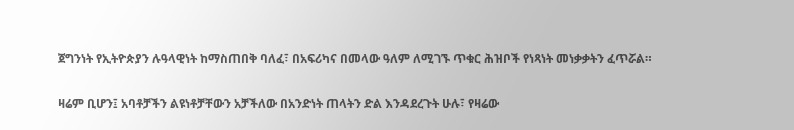ጀግንነት የኢትዮጵያን ሉዓላዊነት ከማስጠበቅ ባለፈ፣ በአፍሪካና በመላው ዓለም ለሚገኙ ጥቁር ሕዝቦች የነጻነት መነቃቃትን ፈጥሯል።

ዛሬም ቢሆን፤ አባቶቻችን ልዩነቶቻቸውን አቻችለው በአንድነት ጠላትን ድል እንዳደረጉት ሁሉ፣ የዛሬው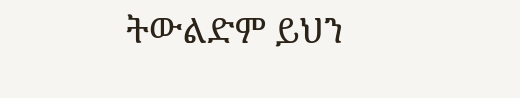ትውልድም ይህን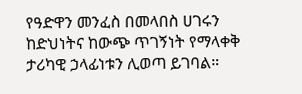የዓድዋን መንፈስ በመላበስ ሀገሩን ከድህነትና ከውጭ ጥገኝነት የማላቀቅ ታሪካዊ ኃላፊነቱን ሊወጣ ይገባል።